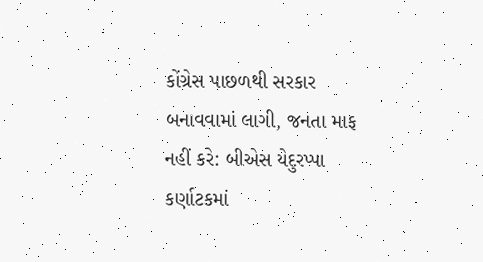કોંગ્રેસ પાછળથી સરકાર બનાવવામાં લાગી, જનતા માફ નહીં કરે: બીએસ યેદુરપ્પા
કર્ણાટકમાં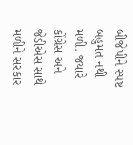બીજેપીને સ્પષ્ટ બહુમત નથી મળી. જયારે કોંગ્રેસ અને જેડીએસ સાથે મળીને સરકાર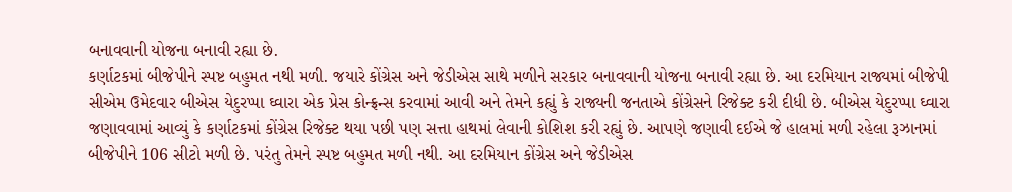બનાવવાની યોજના બનાવી રહ્યા છે.
કર્ણાટકમાં બીજેપીને સ્પષ્ટ બહુમત નથી મળી. જયારે કોંગ્રેસ અને જેડીએસ સાથે મળીને સરકાર બનાવવાની યોજના બનાવી રહ્યા છે. આ દરમિયાન રાજ્યમાં બીજેપી સીએમ ઉમેદવાર બીએસ યેદુરપ્પા ઘ્વારા એક પ્રેસ કોન્ફ્રન્સ કરવામાં આવી અને તેમને કહ્યું કે રાજ્યની જનતાએ કોંગ્રેસને રિજેક્ટ કરી દીધી છે. બીએસ યેદુરપ્પા ઘ્વારા જણાવવામાં આવ્યું કે કર્ણાટકમાં કોંગ્રેસ રિજેક્ટ થયા પછી પણ સત્તા હાથમાં લેવાની કોશિશ કરી રહ્યું છે. આપણે જણાવી દઈએ જે હાલમાં મળી રહેલા રૂઝાનમાં બીજેપીને 106 સીટો મળી છે. પરંતુ તેમને સ્પષ્ટ બહુમત મળી નથી. આ દરમિયાન કોંગ્રેસ અને જેડીએસ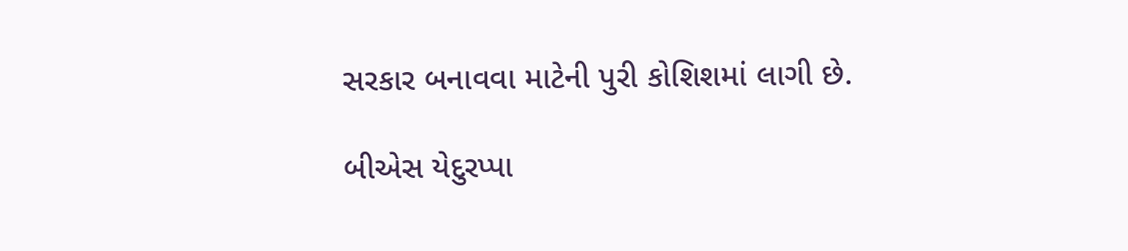સરકાર બનાવવા માટેની પુરી કોશિશમાં લાગી છે.

બીએસ યેદુરપ્પા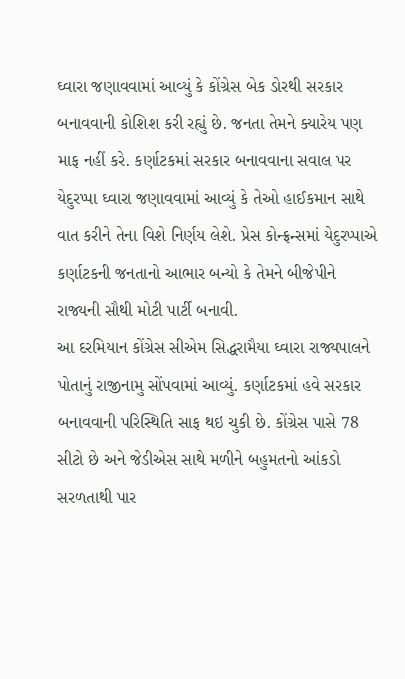ઘ્વારા જણાવવામાં આવ્યું કે કોંગ્રેસ બેક ડોરથી સરકાર બનાવવાની કોશિશ કરી રહ્યું છે. જનતા તેમને ક્યારેય પણ માફ નહીં કરે. કર્ણાટકમાં સરકાર બનાવવાના સવાલ પર યેદુરપ્પા ઘ્વારા જણાવવામાં આવ્યું કે તેઓ હાઈકમાન સાથે વાત કરીને તેના વિશે નિર્ણય લેશે. પ્રેસ કોન્ફ્રન્સમાં યેદુરપ્પાએ કર્ણાટકની જનતાનો આભાર બન્યો કે તેમને બીજેપીને રાજ્યની સૌથી મોટી પાર્ટી બનાવી.
આ દરમિયાન કોંગ્રેસ સીએમ સિદ્ધરામૈયા ઘ્વારા રાજ્યપાલને પોતાનું રાજીનામુ સોંપવામાં આવ્યું. કર્ણાટકમાં હવે સરકાર બનાવવાની પરિસ્થિતિ સાફ થઇ ચુકી છે. કોંગ્રેસ પાસે 78 સીટો છે અને જેડીએસ સાથે મળીને બહુમતનો આંકડો સરળતાથી પાર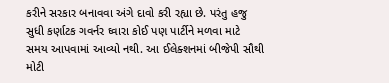કરીને સરકાર બનાવવા અંગે દાવો કરી રહ્યા છે. પરંતુ હજુ સુધી કર્ણાટક ગવર્નર ઘ્વારા કોઈ પણ પાર્ટીને મળવા માટે સમય આપવામાં આવ્યો નથી. આ ઈલેક્શનમાં બીજેપી સૌથી મોટી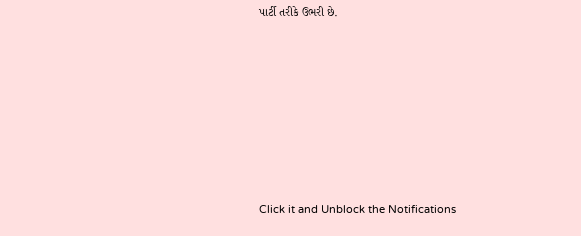પાર્ટી તરીકે ઉભરી છે.












Click it and Unblock the Notifications